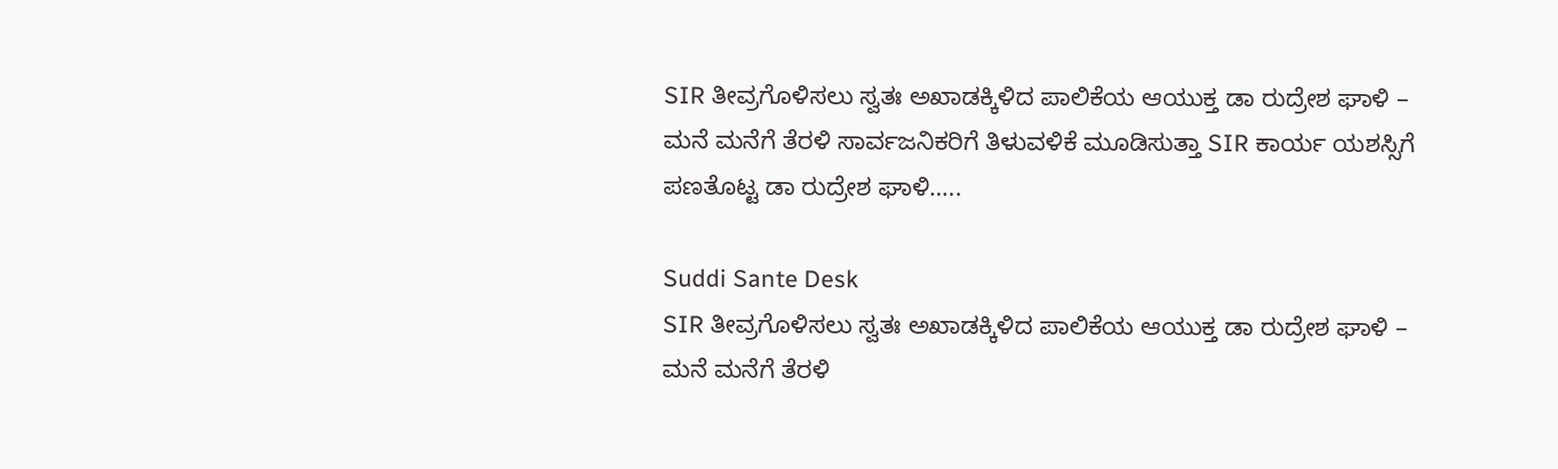SIR ತೀವ್ರಗೊಳಿಸಲು ಸ್ವತಃ ಅಖಾಡಕ್ಕಿಳಿದ ಪಾಲಿಕೆಯ ಆಯುಕ್ತ ಡಾ ರುದ್ರೇಶ ಘಾಳಿ – ಮನೆ ಮನೆಗೆ ತೆರಳಿ ಸಾರ್ವಜನಿಕರಿಗೆ ತಿಳುವಳಿಕೆ ಮೂಡಿಸುತ್ತಾ SIR ಕಾರ್ಯ ಯಶಸ್ಸಿಗೆ ಪಣತೊಟ್ಟ ಡಾ ರುದ್ರೇಶ ಘಾಳಿ…..

Suddi Sante Desk
SIR ತೀವ್ರಗೊಳಿಸಲು ಸ್ವತಃ ಅಖಾಡಕ್ಕಿಳಿದ ಪಾಲಿಕೆಯ ಆಯುಕ್ತ ಡಾ ರುದ್ರೇಶ ಘಾಳಿ –  ಮನೆ ಮನೆಗೆ ತೆರಳಿ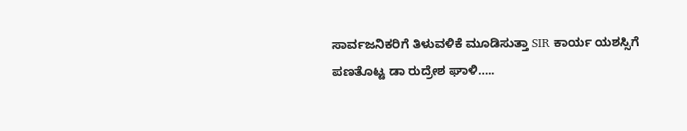ಸಾರ್ವಜನಿಕರಿಗೆ ತಿಳುವಳಿಕೆ ಮೂಡಿಸುತ್ತಾ SIR ಕಾರ್ಯ ಯಶಸ್ಸಿಗೆ ಪಣತೊಟ್ಟ ಡಾ ರುದ್ರೇಶ ಘಾಳಿ…..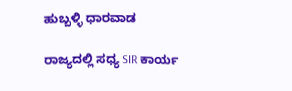ಹುಬ್ಬಳ್ಳಿ ಧಾರವಾಡ

ರಾಜ್ಯದಲ್ಲಿ ಸಧ್ಯ SIR ಕಾರ್ಯ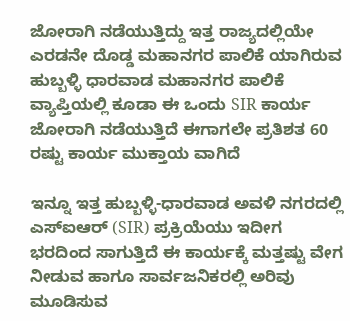ಜೋರಾಗಿ ನಡೆಯುತ್ತಿದ್ದು ಇತ್ತ ರಾಜ್ಯದಲ್ಲಿಯೇ ಎರಡನೇ ದೊಡ್ಡ ಮಹಾನಗರ ಪಾಲಿಕೆ ಯಾಗಿರುವ ಹುಬ್ಬಳ್ಳಿ ಧಾರವಾಡ ಮಹಾನಗರ ಪಾಲಿಕೆ ವ್ಯಾಪ್ತಿಯಲ್ಲಿ ಕೂಡಾ ಈ ಒಂದು SIR ಕಾರ್ಯ ಜೋರಾಗಿ ನಡೆಯುತ್ತಿದೆ ಈಗಾಗಲೇ ಪ್ರತಿಶತ 60 ರಷ್ಟು ಕಾರ್ಯ ಮುಕ್ತಾಯ ವಾಗಿದೆ

ಇನ್ನೂ ಇತ್ತ ಹುಬ್ಬಳ್ಳಿ-ಧಾರವಾಡ ಅವಳಿ ನಗರದಲ್ಲಿ ಎಸ್‌ಐಆರ್ (SIR) ಪ್ರಕ್ರಿಯೆಯು ಇದೀಗ ಭರದಿಂದ ಸಾಗುತ್ತಿದೆ ಈ ಕಾರ್ಯಕ್ಕೆ ಮತ್ತಷ್ಟು ವೇಗ ನೀಡುವ ಹಾಗೂ ಸಾರ್ವಜನಿಕರಲ್ಲಿ ಅರಿವು ಮೂಡಿಸುವ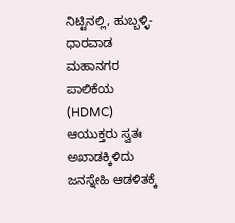ನಿಟ್ಟಿನಲ್ಲಿ, ಹುಬ್ಬಳ್ಳಿ-ಧಾರವಾಡ ಮಹಾನಗರ ಪಾಲಿಕೆಯ (HDMC) ಆಯುಕ್ತರು ಸ್ವತಃ ಅಖಾಡಕ್ಕಿಳಿದು ಜನಸ್ನೇಹಿ ಆಡಳಿತಕ್ಕೆ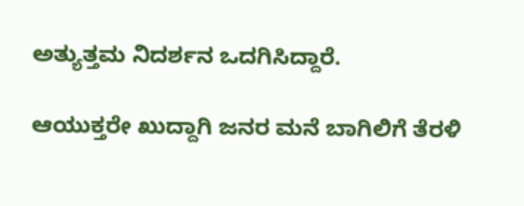ಅತ್ಯುತ್ತಮ ನಿದರ್ಶನ ಒದಗಿಸಿದ್ದಾರೆ.

ಆಯುಕ್ತರೇ ಖುದ್ದಾಗಿ ಜನರ ಮನೆ ಬಾಗಿಲಿಗೆ ತೆರಳಿ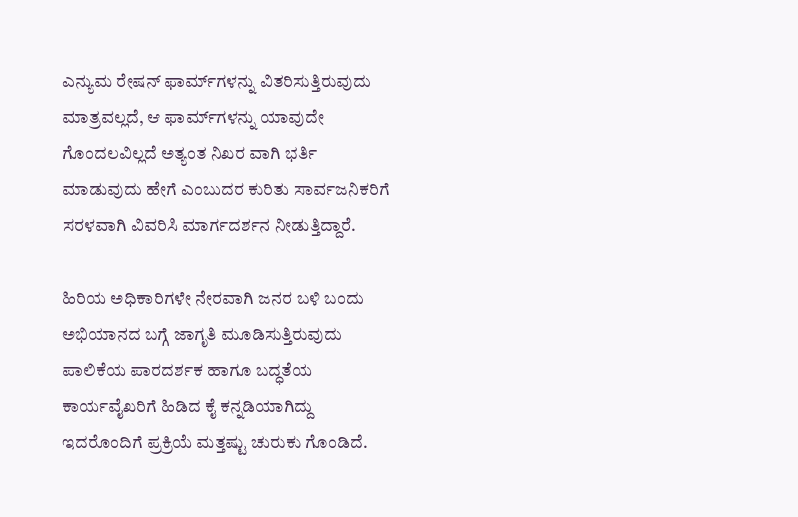ಎನ್ಯುಮ ರೇಷನ್ ಫಾರ್ಮ್‌ಗಳನ್ನು ವಿತರಿಸುತ್ತಿರುವುದು ಮಾತ್ರವಲ್ಲದೆ, ಆ ಫಾರ್ಮ್‌ಗಳನ್ನು ಯಾವುದೇ ಗೊಂದಲವಿಲ್ಲದೆ ಅತ್ಯಂತ ನಿಖರ ವಾಗಿ ಭರ್ತಿ ಮಾಡುವುದು ಹೇಗೆ ಎಂಬುದರ ಕುರಿತು ಸಾರ್ವಜನಿಕರಿಗೆ ಸರಳವಾಗಿ ವಿವರಿಸಿ ಮಾರ್ಗದರ್ಶನ ನೀಡುತ್ತಿದ್ದಾರೆ.

ಹಿರಿಯ ಅಧಿಕಾರಿಗಳೇ ನೇರವಾಗಿ ಜನರ ಬಳಿ ಬಂದು ಅಭಿಯಾನದ ಬಗ್ಗೆ ಜಾಗೃತಿ ಮೂಡಿಸುತ್ತಿರುವುದು ಪಾಲಿಕೆಯ ಪಾರದರ್ಶಕ ಹಾಗೂ ಬದ್ಧತೆಯ ಕಾರ್ಯವೈಖರಿಗೆ ಹಿಡಿದ ಕೈ ಕನ್ನಡಿಯಾಗಿದ್ದು ಇದರೊಂದಿಗೆ ಪ್ರಕ್ರಿಯೆ ಮತ್ತಷ್ಟು ಚುರುಕು ಗೊಂಡಿದೆ.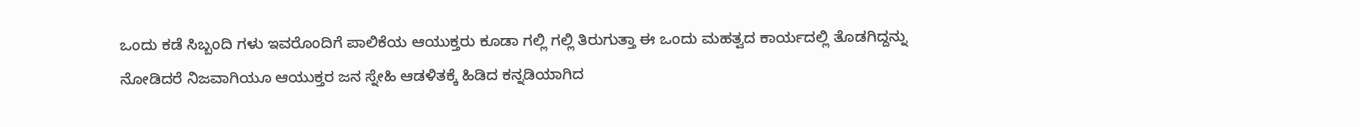ಒಂದು ಕಡೆ ಸಿಬ್ಬಂದಿ ಗಳು ಇವರೊಂದಿಗೆ ಪಾಲಿಕೆಯ ಆಯುಕ್ತರು ಕೂಡಾ ಗಲ್ಲಿ ಗಲ್ಲಿ ತಿರುಗುತ್ತಾ ಈ ಒಂದು ಮಹತ್ವದ ಕಾರ್ಯದಲ್ಲಿ ತೊಡಗಿದ್ದನ್ನು ನೋಡಿದರೆ ನಿಜವಾಗಿಯೂ ಆಯುಕ್ತರ ಜನ ಸ್ನೇಹಿ ಆಡಳಿತಕ್ಕೆ ಹಿಡಿದ ಕನ್ನಡಿಯಾಗಿದ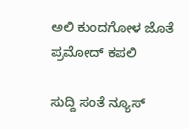ಅಲಿ ಕುಂದಗೋಳ ಜೊತೆ ಪ್ರಮೋದ್ ಕಪಲಿ

ಸುದ್ದಿ ಸಂತೆ ನ್ಯೂಸ್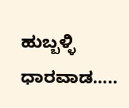ಹುಬ್ಬಳ್ಳಿ ಧಾರವಾಡ…..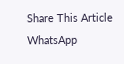Share This Article
WhatsApp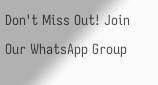Don't Miss Out! Join Our WhatsApp Group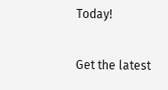Today!

Get the latest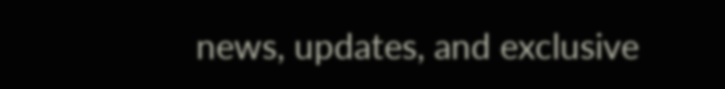news, updates, and exclusive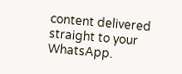content delivered straight to your WhatsApp.